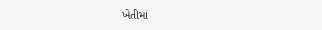ખેતીમાં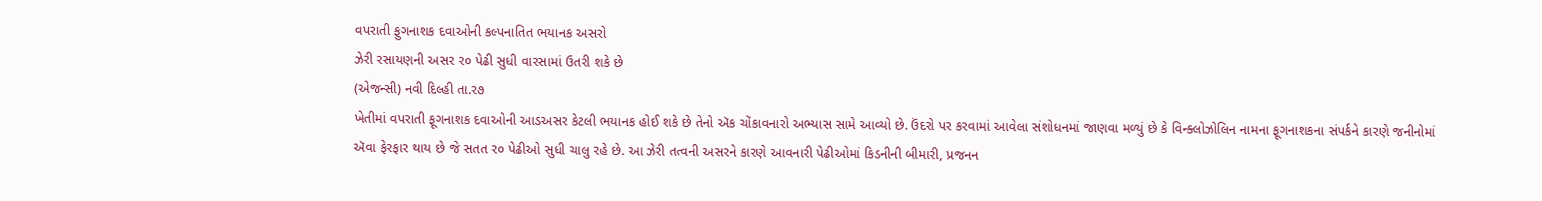વપરાતી ફુગનાશક દવાઓની કલ્પનાતિત ભયાનક અસરો
ઝેરી રસાયણની અસર ર૦ પેઢી સુધી વારસામાં ઉતરી શકે છે
(એજન્સી) નવી દિલ્હી તા.ર૭
ખેતીમાં વપરાતી ફૂગનાશક દવાઓની આડઅસર કેટલી ભયાનક હોઈ શકે છે તેનો ઍક ચોંકાવનારો અભ્યાસ સામે આવ્યો છે. ઉંદરો પર કરવામાં આવેલા સંશોધનમાં જાણવા મળ્યું છે કે વિન્ક્લોઝોલિન નામના ફૂગનાશકના સંપર્કને કારણે જનીનોમાં ઍવા ફેરફાર થાય છે જે સતત ર૦ પેઢીઓ સુધી ચાલુ રહે છે. આ ઝેરી તત્વની અસરને કારણે આવનારી પેઢીઓમાં કિડનીની બીમારી, પ્રજનન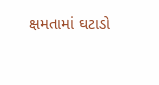ક્ષમતામાં ઘટાડો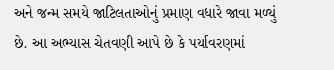અને જન્મ સમયે જાટિલતાઓનું પ્રમાણ વધારે જાવા મળ્યું છે. આ અભ્યાસ ચેતવણી આપે છે કે પર્યાવરણમાં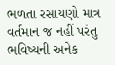ભળતા રસાયણો માત્ર વર્તમાન જ નહીં પરંતુ ભવિષ્યની અનેક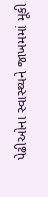પેઢીઓના સ્વાસ્થ્યને જાખમમાં મૂકી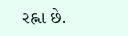રહ્ના છે.